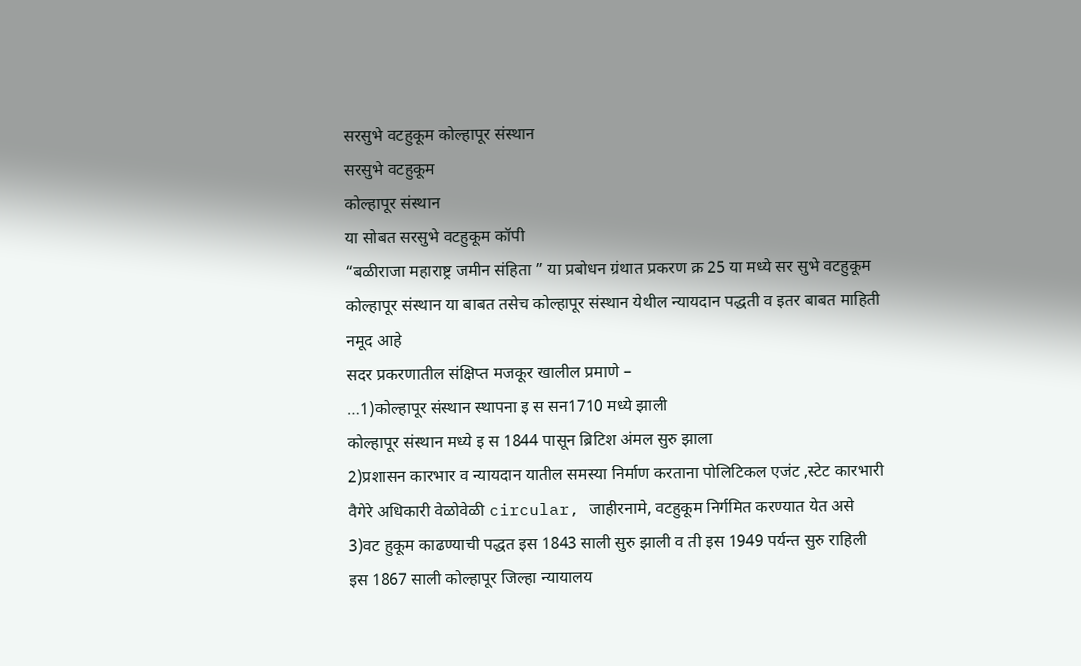सरसुभे वटहुकूम कोल्हापूर संस्थान
सरसुभे वटहुकूम
कोल्हापूर संस्थान
या सोबत सरसुभे वटहुकूम कॉपी
“बळीराजा महाराष्ट्र जमीन संहिता ” या प्रबोधन ग्रंथात प्रकरण क्र 25 या मध्ये सर सुभे वटहुकूम कोल्हापूर संस्थान या बाबत तसेच कोल्हापूर संस्थान येथील न्यायदान पद्धती व इतर बाबत माहिती नमूद आहे
सदर प्रकरणातील संक्षिप्त मजकूर खालील प्रमाणे –
…1)कोल्हापूर संस्थान स्थापना इ स सन1710 मध्ये झाली
कोल्हापूर संस्थान मध्ये इ स 1844 पासून ब्रिटिश अंमल सुरु झाला
2)प्रशासन कारभार व न्यायदान यातील समस्या निर्माण करताना पोलिटिकल एजंट ,स्टेट कारभारी वैगेरे अधिकारी वेळोवेळी circular, जाहीरनामे, वटहुकूम निर्गमित करण्यात येत असे
3)वट हुकूम काढण्याची पद्धत इस 1843 साली सुरु झाली व ती इस 1949 पर्यन्त सुरु राहिली
इस 1867 साली कोल्हापूर जिल्हा न्यायालय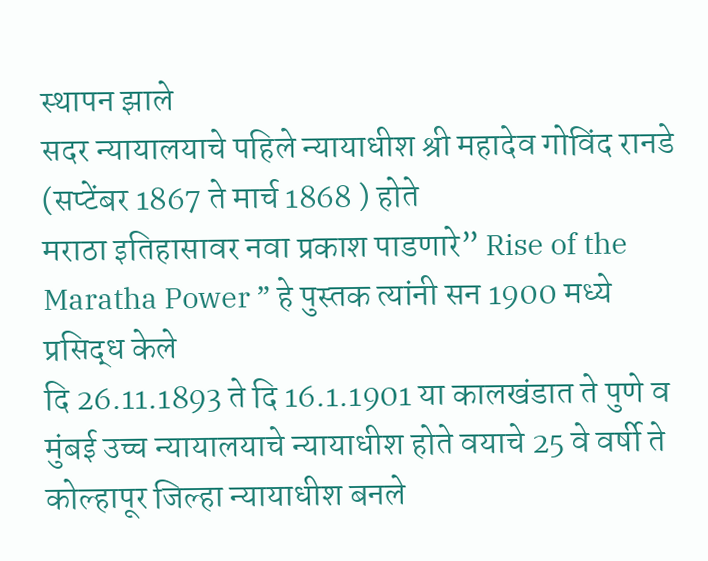स्थापन झाले
सदर न्यायालयाचे पहिले न्यायाधीश श्री महादेव गोविंद रानडे (सप्टेंबर 1867 ते मार्च 1868 ) होते
मराठा इतिहासावर नवा प्रकाश पाडणारे” Rise of the Maratha Power ” हे पुस्तक त्यांनी सन 1900 मध्ये प्रसिद्ध केले
दि 26.11.1893 ते दि 16.1.1901 या कालखंडात ते पुणे व मुंबई उच्च न्यायालयाचे न्यायाधीश होते वयाचे 25 वे वर्षी ते कोल्हापूर जिल्हा न्यायाधीश बनले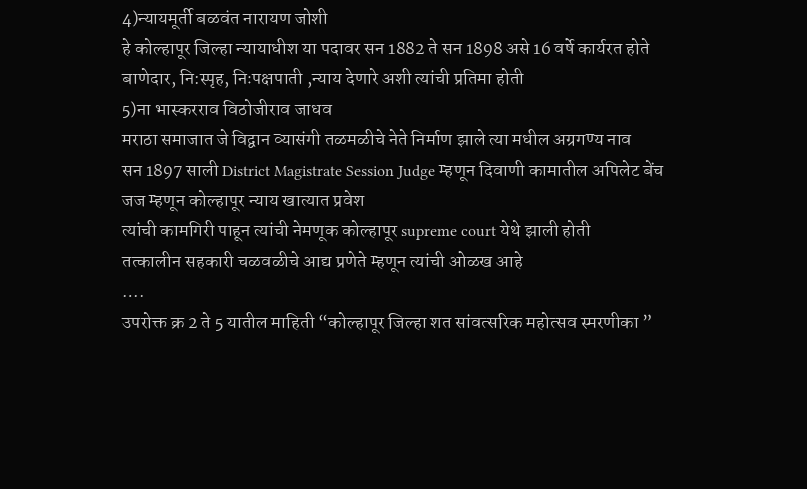4)न्यायमूर्ती बळवंत नारायण जोशी
हे कोल्हापूर जिल्हा न्यायाधीश या पदावर सन 1882 ते सन 1898 असे 16 वर्षे कार्यरत होते
बाणेदार, नि:स्पृह, निःपक्षपाती ,न्याय देणारे अशी त्यांची प्रतिमा होती
5)ना भास्करराव विठोजीराव जाधव
मराठा समाजात जे विद्वान व्यासंगी तळमळीचे नेते निर्माण झाले त्या मधील अग्रगण्य नाव
सन 1897 साली District Magistrate Session Judge म्हणून दिवाणी कामातील अपिलेट बेंच जज म्हणून कोल्हापूर न्याय खात्यात प्रवेश
त्यांची कामगिरी पाहून त्यांची नेमणूक कोल्हापूर supreme court येथे झाली होती
तत्कालीन सहकारी चळवळीचे आद्य प्रणेते म्हणून त्यांची ओळख आहे
….
उपरोक्त क्र 2 ते 5 यातील माहिती “कोल्हापूर जिल्हा शत सांवत्सरिक महोत्सव स्मरणीका ”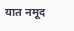यात नमूद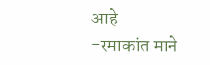आहे
-रमाकांत माने